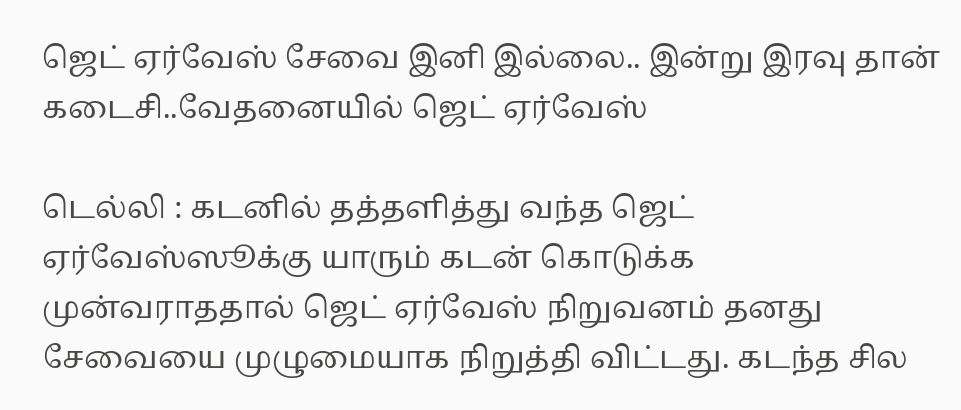ஜெட் ஏர்வேஸ் சேவை இனி இல்லை.. இன்று இரவு தான் கடைசி..வேதனையில் ஜெட் ஏர்வேஸ்

டெல்லி : கடனில் தத்தளித்து வந்த ஜெட் ஏர்வேஸ்ஸூக்கு யாரும் கடன் கொடுக்க முன்வராததால் ஜெட் ஏர்வேஸ் நிறுவனம் தனது சேவையை முழுமையாக நிறுத்தி விட்டது. கடந்த சில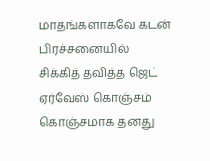மாதங்களாகவே கடன் பிரச்சனையில் சிக்கித் தவித்த ஜெட் ஏர்வேஸ் கொஞ்சம் கொஞ்சமாக தனது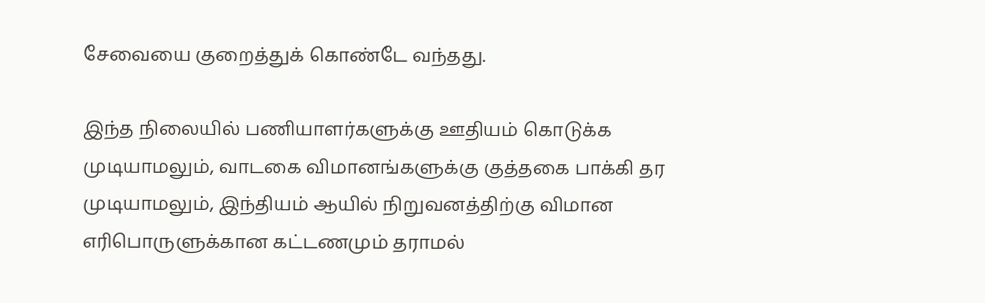சேவையை குறைத்துக் கொண்டே வந்தது.

இந்த நிலையில் பணியாளர்களுக்கு ஊதியம் கொடுக்க முடியாமலும், வாடகை விமானங்களுக்கு குத்தகை பாக்கி தர முடியாமலும், இந்தியம் ஆயில் நிறுவனத்திற்கு விமான எரிபொருளுக்கான கட்டணமும் தராமல்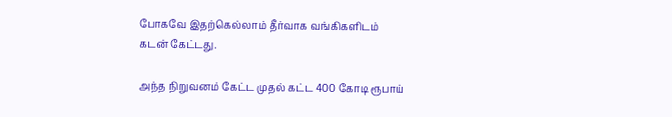போகவே இதற்கெல்லாம் தீர்வாக வங்கிகளிடம் கடன் கேட்டது.

அந்த நிறுவனம் கேட்ட முதல் கட்ட 400 கோடி ரூபாய்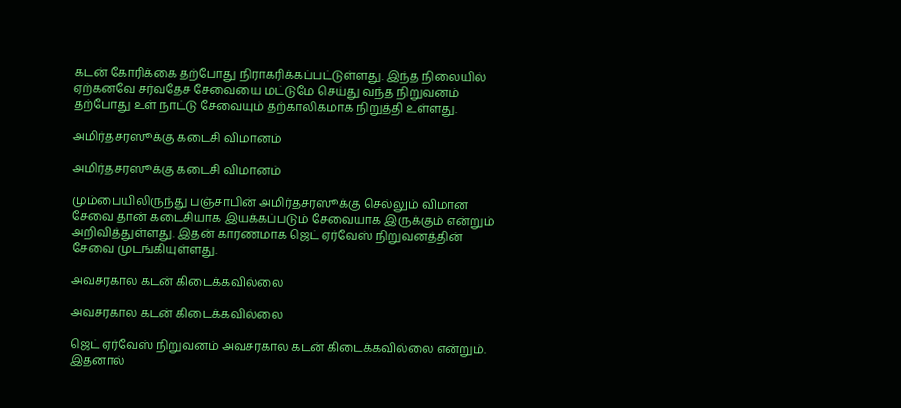கடன் கோரிக்கை தற்போது நிராகரிக்கப்பட்டுள்ளது. இந்த நிலையில் ஏற்கனவே சர்வதேச சேவையை மட்டுமே செய்து வந்த நிறுவனம் தற்போது உள் நாட்டு சேவையும் தற்காலிகமாக நிறுத்தி உள்ளது.

அமிர்தசரஸூக்கு கடைசி விமானம்

அமிர்தசரஸூக்கு கடைசி விமானம்

மும்பையிலிருந்து பஞ்சாபின் அமிர்தசரஸூக்கு செல்லும் விமான சேவை தான் கடைசியாக இயக்கப்படும் சேவையாக இருக்கும் என்றும் அறிவித்துள்ளது. இதன் காரணமாக ஜெட் ஏர்வேஸ் நிறுவனத்தின் சேவை முடங்கியுள்ளது.

அவசரகால கடன் கிடைக்கவில்லை

அவசரகால கடன் கிடைக்கவில்லை

ஜெட் ஏர்வேஸ் நிறுவனம் அவசரகால கடன் கிடைக்கவில்லை என்றும். இதனால்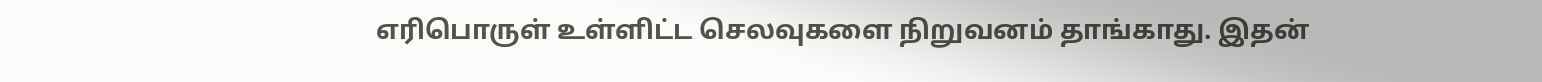எரிபொருள் உள்ளிட்ட செலவுகளை நிறுவனம் தாங்காது. இதன்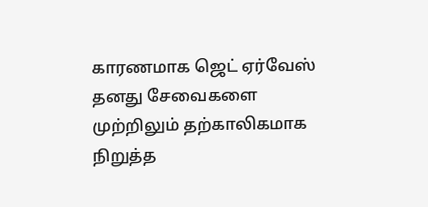காரணமாக ஜெட் ஏர்வேஸ் தனது சேவைகளை முற்றிலும் தற்காலிகமாக நிறுத்த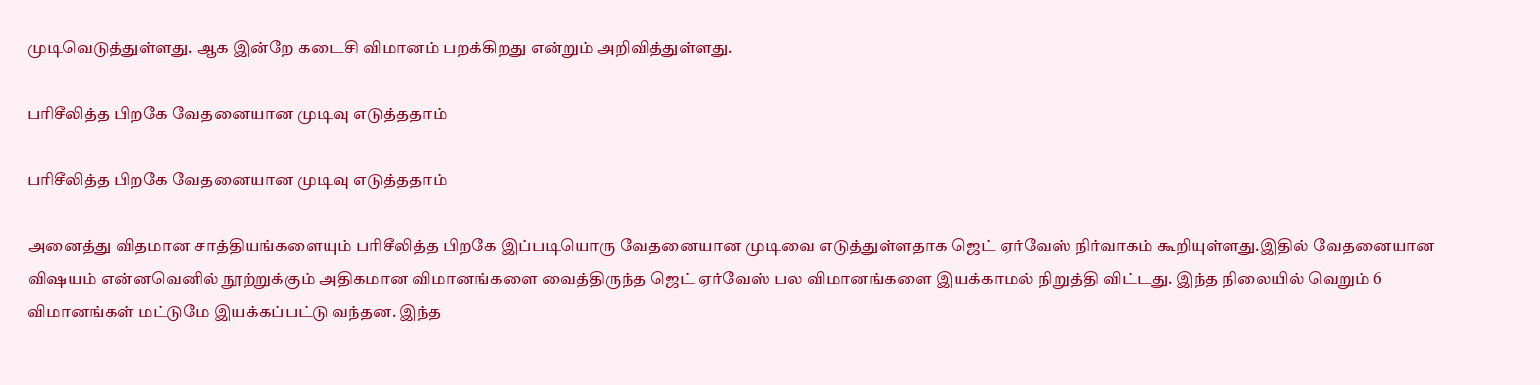முடிவெடுத்துள்ளது. ஆக இன்றே கடைசி விமானம் பறக்கிறது என்றும் அறிவித்துள்ளது.

பரிசீலித்த பிறகே வேதனையான முடிவு எடுத்ததாம்

பரிசீலித்த பிறகே வேதனையான முடிவு எடுத்ததாம்

அனைத்து விதமான சாத்தியங்களையும் பரிசீலித்த பிறகே இப்படியொரு வேதனையான முடிவை எடுத்துள்ளதாக ஜெட் ஏர்வேஸ் நிர்வாகம் கூறியுள்ளது.இதில் வேதனையான விஷயம் என்னவெனில் நூற்றுக்கும் அதிகமான விமானங்களை வைத்திருந்த ஜெட் ஏர்வேஸ் பல விமானங்களை இயக்காமல் நிறுத்தி விட்டது. இந்த நிலையில் வெறும் 6 விமானங்கள் மட்டுமே இயக்கப்பட்டு வந்தன. இந்த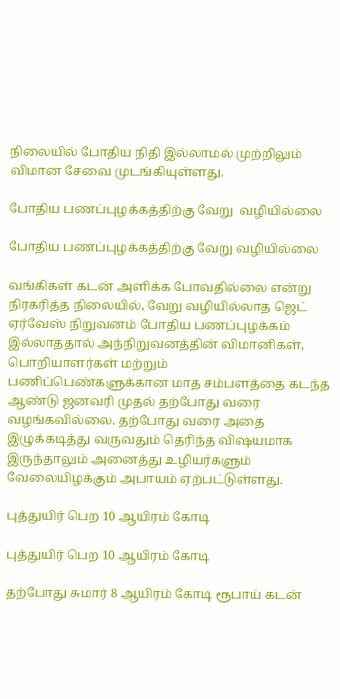நிலையில் போதிய நிதி இல்லாமல் முற்றிலும் விமான சேவை முடங்கியுள்ளது.

போதிய பணப்புழக்கத்திற்கு வேறு  வழியில்லை

போதிய பணப்புழக்கத்திற்கு வேறு வழியில்லை

வங்கிகள் கடன் அளிக்க போவதில்லை என்று நிரகரித்த நிலையில், வேறு வழியில்லாத ஜெட் ஏர்வேஸ் நிறுவனம் போதிய பணப்புழக்கம் இல்லாததால் அந்நிறுவனத்தின் விமானிகள், பொறியாளர்கள் மற்றும் பணிப்பெண்களுக்கான மாத சம்பளத்தை கடந்த ஆண்டு ஜனவரி முதல் தற்போது வரை வழங்கவில்லை. தற்போது வரை அதை இழுக்கடித்து வருவதும் தெரிந்த விஷயமாக இருந்தாலும் அனைத்து உழியர்களும் வேலையிழக்கும் அபாயம் ஏற்பட்டுள்ளது.

புத்துயிர் பெற 10 ஆயிரம் கோடி

புத்துயிர் பெற 10 ஆயிரம் கோடி

தற்போது சுமார் 8 ஆயிரம் கோடி ரூபாய் கடன்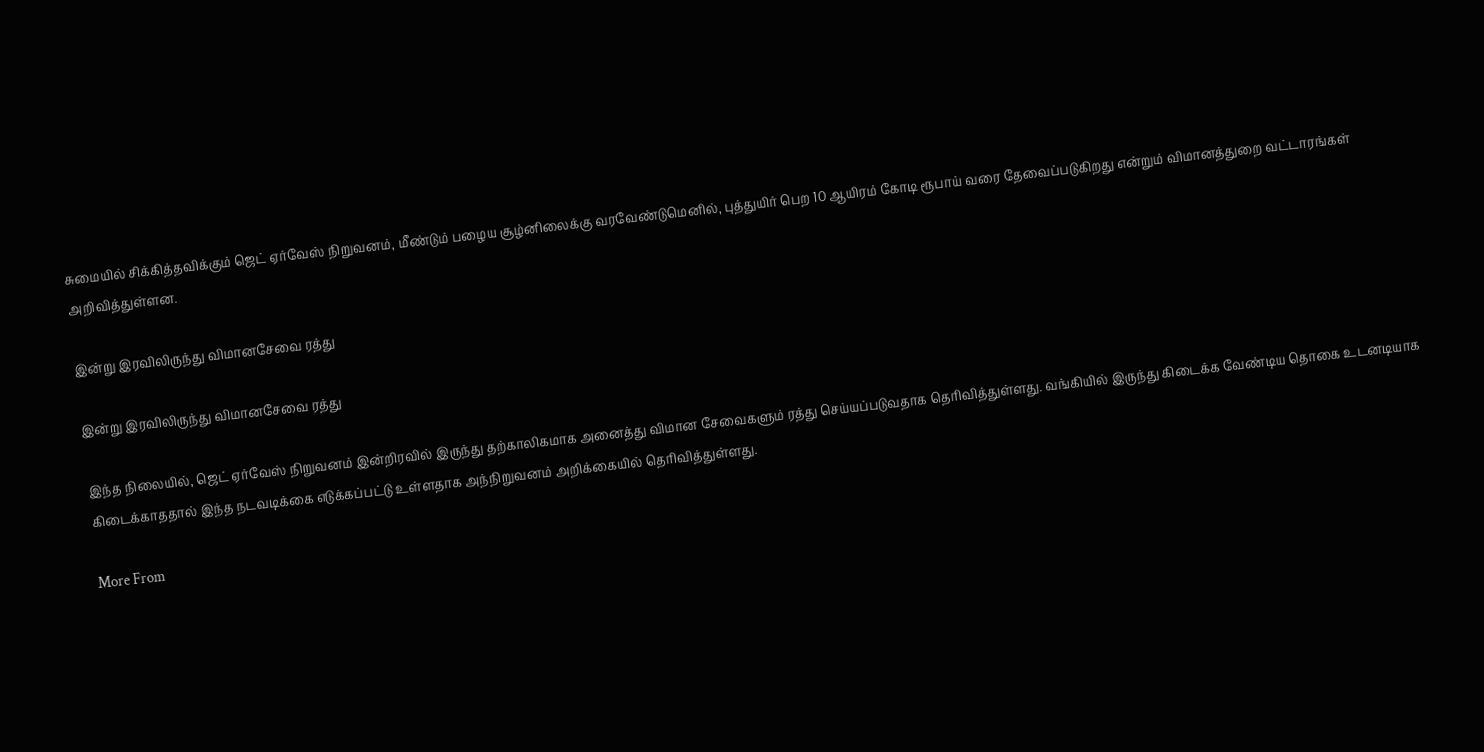சுமையில் சிக்கித்தவிக்கும் ஜெட் ஏர்வேஸ் நிறுவனம், மீண்டும் பழைய சூழ்னிலைக்கு வரவேண்டுமெனில், புத்துயிர் பெற 10 ஆயிரம் கோடி ரூபாய் வரை தேவைப்படுகிறது என்றும் விமானத்துறை வட்டாரங்கள் அறிவித்துள்ளன.

இன்று இரவிலிருந்து விமானசேவை ரத்து

இன்று இரவிலிருந்து விமானசேவை ரத்து

இந்த நிலையில், ஜெட் ஏர்வேஸ் நிறுவனம் இன்றிரவில் இருந்து தற்காலிகமாக அனைத்து விமான சேவைகளும் ரத்து செய்யப்படுவதாக தெரிவித்துள்ளது. வங்கியில் இருந்து கிடைக்க வேண்டிய தொகை உடனடியாக கிடைக்காததால் இந்த நடவடிக்கை எடுக்கப்பட்டு உள்ளதாக அந்நிறுவனம் அறிக்கையில் தெரிவித்துள்ளது.

More From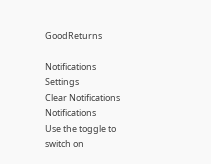GoodReturns

Notifications
Settings
Clear Notifications
Notifications
Use the toggle to switch on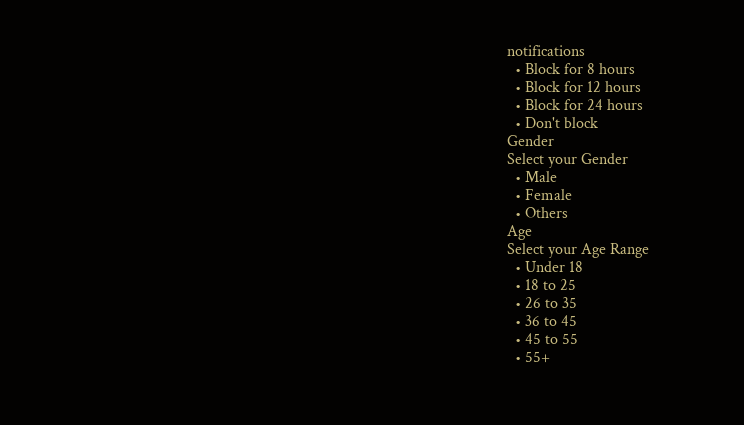notifications
  • Block for 8 hours
  • Block for 12 hours
  • Block for 24 hours
  • Don't block
Gender
Select your Gender
  • Male
  • Female
  • Others
Age
Select your Age Range
  • Under 18
  • 18 to 25
  • 26 to 35
  • 36 to 45
  • 45 to 55
  • 55+